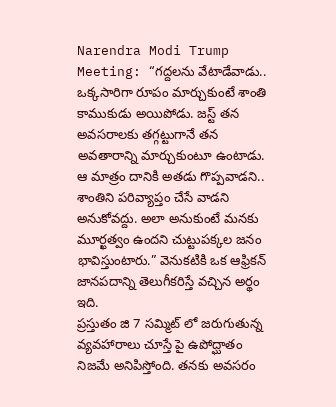Narendra Modi Trump Meeting: “గద్దలను వేటాడేవాడు.. ఒక్కసారిగా రూపం మార్చుకుంటే శాంతి కాముకుడు అయిపోడు. జస్ట్ తన అవసరాలకు తగ్గట్టుగానే తన అవతారాన్ని మార్చుకుంటూ ఉంటాడు. ఆ మాత్రం దానికి అతడు గొప్పవాడని.. శాంతిని పరివ్యాప్తం చేసే వాడని అనుకోవద్దు. అలా అనుకుంటే మనకు మూర్ఖత్వం ఉందని చుట్టుపక్కల జనం భావిస్తుంటారు.” వెనుకటికి ఒక ఆఫ్రికన్ జానపదాన్ని తెలుగీకరిస్తే వచ్చిన అర్థం ఇది.
ప్రస్తుతం జి 7 సమ్మిట్ లో జరుగుతున్న వ్యవహారాలు చూస్తే పై ఉపోద్ఘాతం నిజమే అనిపిస్తోంది. తనకు అవసరం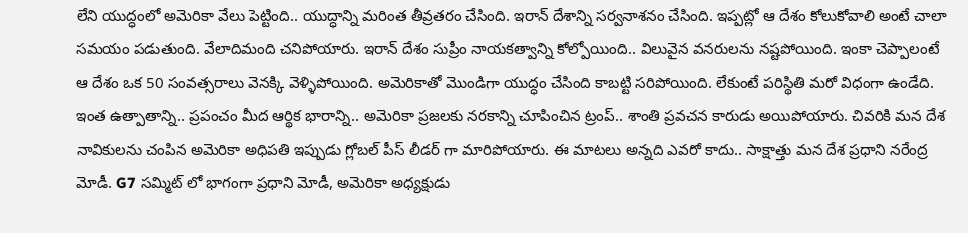లేని యుద్ధంలో అమెరికా వేలు పెట్టింది.. యుద్ధాన్ని మరింత తీవ్రతరం చేసింది. ఇరాన్ దేశాన్ని సర్వనాశనం చేసింది. ఇప్పట్లో ఆ దేశం కోలుకోవాలి అంటే చాలా సమయం పడుతుంది. వేలాదిమంది చనిపోయారు. ఇరాన్ దేశం సుప్రీం నాయకత్వాన్ని కోల్పోయింది.. విలువైన వనరులను నష్టపోయింది. ఇంకా చెప్పాలంటే ఆ దేశం ఒక 50 సంవత్సరాలు వెనక్కి వెళ్ళిపోయింది. అమెరికాతో మొండిగా యుద్ధం చేసింది కాబట్టి సరిపోయింది. లేకుంటే పరిస్థితి మరో విధంగా ఉండేది.
ఇంత ఉత్పాతాన్ని.. ప్రపంచం మీద ఆర్థిక భారాన్ని.. అమెరికా ప్రజలకు నరకాన్ని చూపించిన ట్రంప్.. శాంతి ప్రవచన కారుడు అయిపోయారు. చివరికి మన దేశ నావికులను చంపిన అమెరికా అధిపతి ఇప్పుడు గ్లోబల్ పీస్ లీడర్ గా మారిపోయారు. ఈ మాటలు అన్నది ఎవరో కాదు.. సాక్షాత్తు మన దేశ ప్రధాని నరేంద్ర మోడీ. G7 సమ్మిట్ లో భాగంగా ప్రధాని మోడీ, అమెరికా అధ్యక్షుడు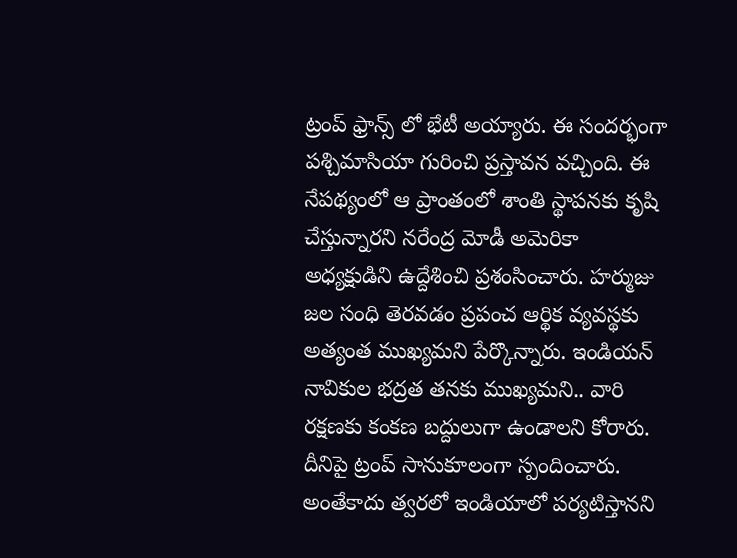ట్రంప్ ఫ్రాన్స్ లో భేటీ అయ్యారు. ఈ సందర్భంగా పశ్చిమాసియా గురించి ప్రస్తావన వచ్చింది. ఈ నేపథ్యంలో ఆ ప్రాంతంలో శాంతి స్థాపనకు కృషి చేస్తున్నారని నరేంద్ర మోడీ అమెరికా అధ్యక్షుడిని ఉద్దేశించి ప్రశంసించారు. హర్ముజు జల సంధి తెరవడం ప్రపంచ ఆర్థిక వ్యవస్థకు అత్యంత ముఖ్యమని పేర్కొన్నారు. ఇండియన్ నావికుల భద్రత తనకు ముఖ్యమని.. వారి రక్షణకు కంకణ బద్దులుగా ఉండాలని కోరారు. దీనిపై ట్రంప్ సానుకూలంగా స్పందించారు. అంతేకాదు త్వరలో ఇండియాలో పర్యటిస్తానని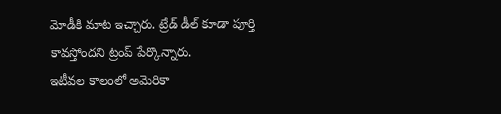మోడీకి మాట ఇచ్చారు. ట్రేడ్ డీల్ కూడా పూర్తి కావస్తోందని ట్రంప్ పేర్కొన్నారు.
ఇటీవల కాలంలో అమెరికా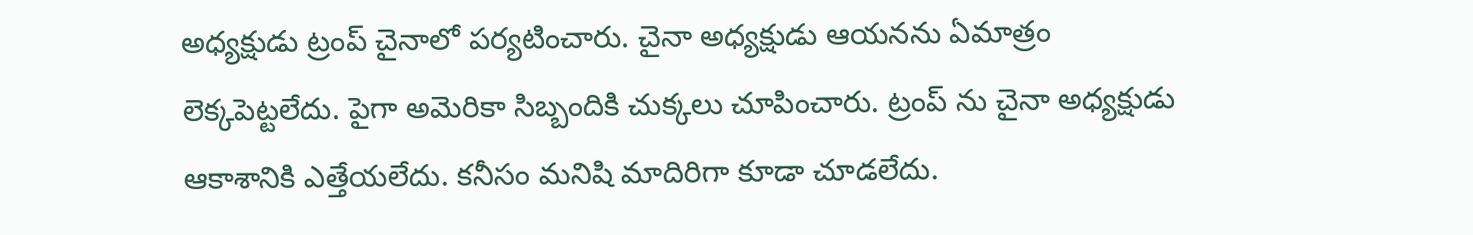అధ్యక్షుడు ట్రంప్ చైనాలో పర్యటించారు. చైనా అధ్యక్షుడు ఆయనను ఏమాత్రం లెక్కపెట్టలేదు. పైగా అమెరికా సిబ్బందికి చుక్కలు చూపించారు. ట్రంప్ ను చైనా అధ్యక్షుడు ఆకాశానికి ఎత్తేయలేదు. కనీసం మనిషి మాదిరిగా కూడా చూడలేదు.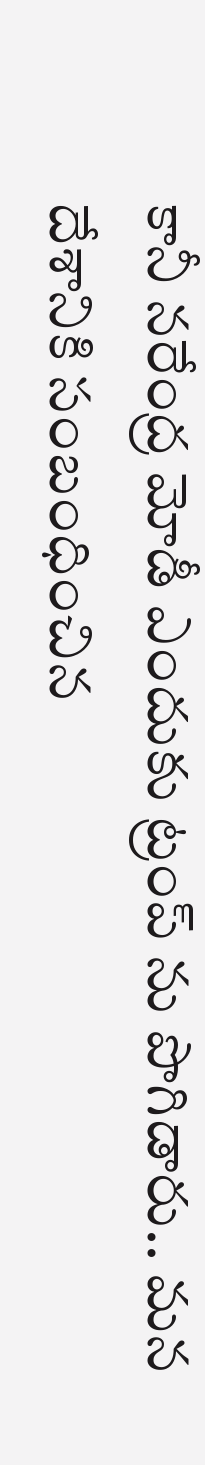కానీ నరేంద్ర మోడీ ఎందుకు ట్రంప్ ను పొగిడారు.. మన దేశానికి సంబంధించిన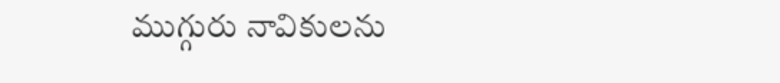ముగ్గురు నావికులను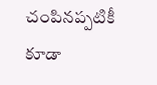చంపినప్పటికీ కూడా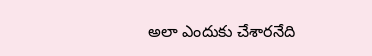అలా ఎందుకు చేశారనేది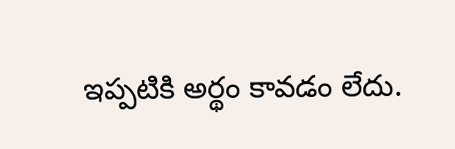ఇప్పటికి అర్థం కావడం లేదు.